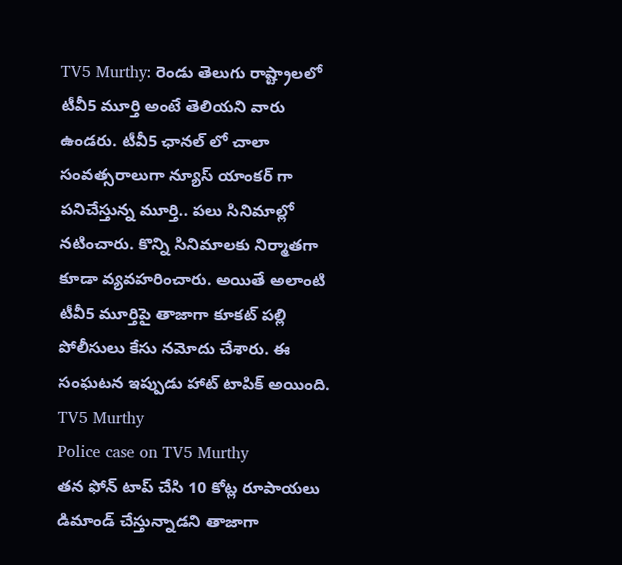TV5 Murthy: రెండు తెలుగు రాష్ట్రాలలో టీవీ5 మూర్తి అంటే తెలియని వారు ఉండరు. టీవీ5 ఛానల్ లో చాలా సంవత్సరాలుగా న్యూస్ యాంకర్ గా పనిచేస్తున్న మూర్తి.. పలు సినిమాల్లో నటించారు. కొన్ని సినిమాలకు నిర్మాతగా కూడా వ్యవహరించారు. అయితే అలాంటి టీవీ5 మూర్తిపై తాజాగా కూకట్ పల్లి పోలీసులు కేసు నమోదు చేశారు. ఈ సంఘటన ఇప్పుడు హాట్ టాపిక్ అయింది. TV5 Murthy
Police case on TV5 Murthy
తన ఫోన్ టాప్ చేసి 10 కోట్ల రూపాయలు డిమాండ్ చేస్తున్నాడని తాజాగా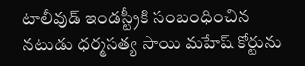టాలీవుడ్ ఇండస్ట్రీకి సంబంధించిన నటుడు ధర్మసత్య సాయి మహేష్ కోర్టును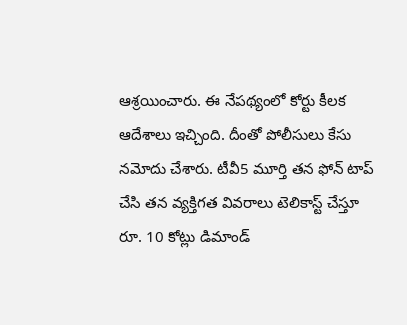ఆశ్రయించారు. ఈ నేపథ్యంలో కోర్టు కీలక ఆదేశాలు ఇచ్చింది. దీంతో పోలీసులు కేసు నమోదు చేశారు. టీవీ5 మూర్తి తన ఫోన్ టాప్ చేసి తన వ్యక్తిగత వివరాలు టెలికాస్ట్ చేస్తూ రూ. 10 కోట్లు డిమాండ్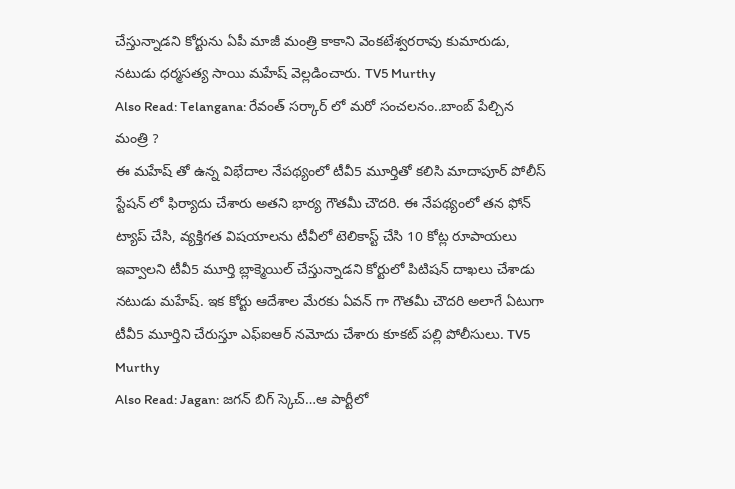చేస్తున్నాడని కోర్టును ఏపీ మాజీ మంత్రి కాకాని వెంకటేశ్వరరావు కుమారుడు, నటుడు ధర్మసత్య సాయి మహేష్ వెల్లడించారు. TV5 Murthy
Also Read: Telangana: రేవంత్ సర్కార్ లో మరో సంచలనం..బాంబ్ పేల్చిన మంత్రి ?
ఈ మహేష్ తో ఉన్న విభేదాల నేపథ్యంలో టీవీ5 మూర్తితో కలిసి మాదాపూర్ పోలీస్ స్టేషన్ లో ఫిర్యాదు చేశారు అతని భార్య గౌతమీ చౌదరి. ఈ నేపథ్యంలో తన ఫోన్ ట్యాప్ చేసి, వ్యక్తిగత విషయాలను టీవీలో టెలికాస్ట్ చేసి 10 కోట్ల రూపాయలు ఇవ్వాలని టీవీ5 మూర్తి బ్లాక్మెయిల్ చేస్తున్నాడని కోర్టులో పిటిషన్ దాఖలు చేశాడు నటుడు మహేష్. ఇక కోర్టు ఆదేశాల మేరకు ఏవన్ గా గౌతమీ చౌదరి అలాగే ఏటుగా టీవీ5 మూర్తిని చేరుస్తూ ఎఫ్ఐఆర్ నమోదు చేశారు కూకట్ పల్లి పోలీసులు. TV5 Murthy
Also Read: Jagan: జగన్ బిగ్ స్కెచ్…ఆ పార్టీలో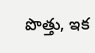పొత్తు, ఇక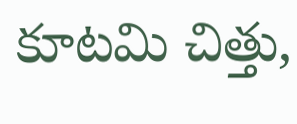కూటమి చిత్తు,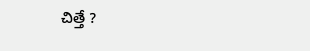చిత్తే ?